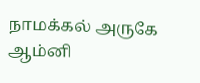நாமக்கல் அருகே ஆம்னி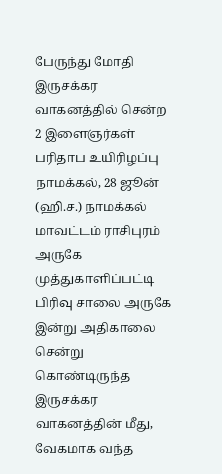பேருந்து மோதி இருசக்கர வாகனத்தில் சென்ற 2 இளைஞர்கள் பரிதாப உயிரிழப்பு
நாமக்கல், 28 ஜூன் (ஹி.ச.) நாமக்கல் மாவட்டம் ராசிபுரம் அருகே முத்துகாளிப்பட்டி பிரிவு சாலை அருகே இன்று அதிகாலை சென்று கொண்டிருந்த இருசக்கர வாகனத்தின் மீது, வேகமாக வந்த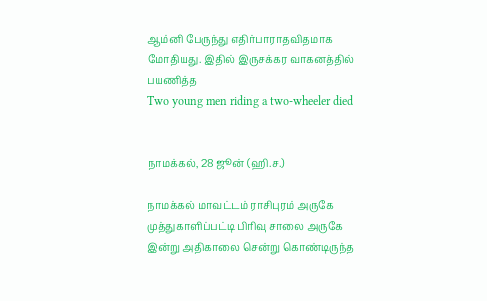ஆம்னி பேருந்து எதிர்பாராதவிதமாக மோதியது. இதில் இருசக்கர வாகனத்தில் பயணித்த
Two young men riding a two-wheeler died


நாமக்கல், 28 ஜூன் (ஹி.ச.)

நாமக்கல் மாவட்டம் ராசிபுரம் அருகே முத்துகாளிப்பட்டி பிரிவு சாலை அருகே இன்று அதிகாலை சென்று கொண்டிருந்த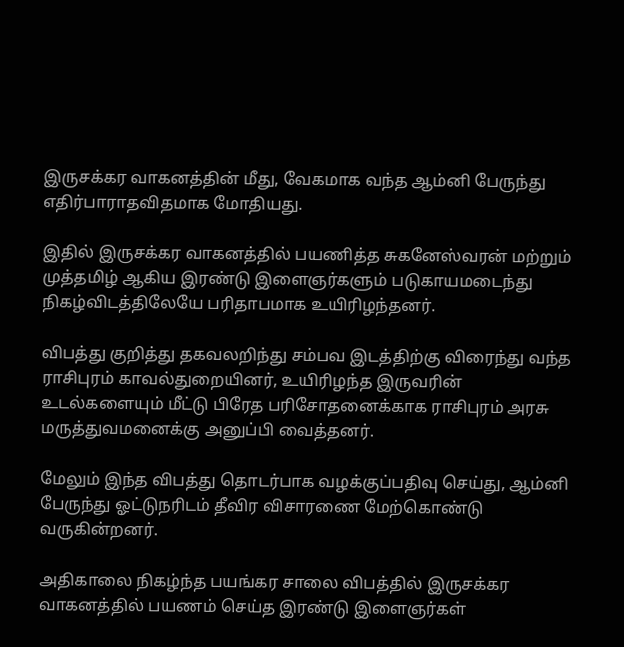இருசக்கர வாகனத்தின் மீது, வேகமாக வந்த ஆம்னி பேருந்து எதிர்பாராதவிதமாக மோதியது.

இதில் இருசக்கர வாகனத்தில் பயணித்த சுகனேஸ்வரன் மற்றும் முத்தமிழ் ஆகிய இரண்டு இளைஞர்களும் படுகாயமடைந்து நிகழ்விடத்திலேயே பரிதாபமாக உயிரிழந்தனர்.

விபத்து குறித்து தகவலறிந்து சம்பவ இடத்திற்கு விரைந்து வந்த ராசிபுரம் காவல்துறையினர், உயிரிழந்த இருவரின் உடல்களையும் மீட்டு பிரேத பரிசோதனைக்காக ராசிபுரம் அரசு மருத்துவமனைக்கு அனுப்பி வைத்தனர்.

மேலும் இந்த விபத்து தொடர்பாக வழக்குப்பதிவு செய்து, ஆம்னி பேருந்து ஓட்டுநரிடம் தீவிர விசாரணை மேற்கொண்டு வருகின்றனர்.

அதிகாலை நிகழ்ந்த பயங்கர சாலை விபத்தில் இருசக்கர வாகனத்தில் பயணம் செய்த இரண்டு இளைஞர்கள்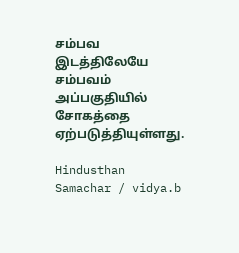சம்பவ இடத்திலேயே சம்பவம் அப்பகுதியில் சோகத்தை ஏற்படுத்தியுள்ளது.

Hindusthan Samachar / vidya.b